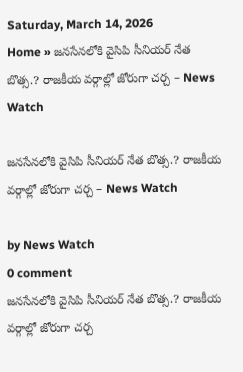Saturday, March 14, 2026
Home » జనసేనలోకి వైసిపి సీనియర్ నేత బొత్స.? రాజకీయ వర్గాల్లో జోరుగా చర్చ – News Watch

జనసేనలోకి వైసిపి సీనియర్ నేత బొత్స.? రాజకీయ వర్గాల్లో జోరుగా చర్చ – News Watch

by News Watch
0 comment
జనసేనలోకి వైసిపి సీనియర్ నేత బొత్స.? రాజకీయ వర్గాల్లో జోరుగా చర్చ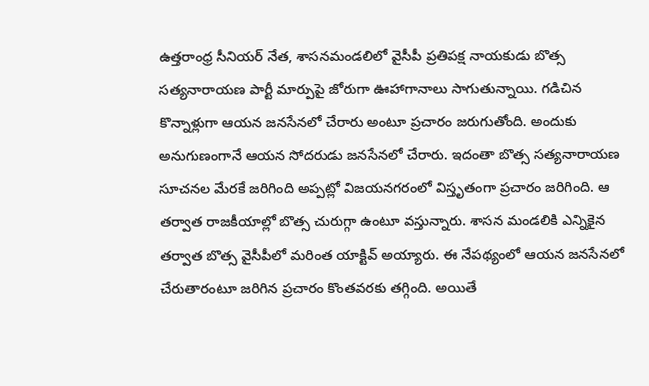ఉత్తరాంధ్ర సీనియర్ నేత, శాసనమండలిలో వైసీపీ ప్రతిపక్ష నాయకుడు బొత్స సత్యనారాయణ పార్టీ మార్పుపై జోరుగా ఊహాగానాలు సాగుతున్నాయి. గడిచిన కొన్నాళ్లుగా ఆయన జనసేనలో చేరారు అంటూ ప్రచారం జరుగుతోంది. అందుకు అనుగుణంగానే ఆయన సోదరుడు జనసేనలో చేరారు. ఇదంతా బొత్స సత్యనారాయణ సూచనల మేరకే జరిగింది అప్పట్లో విజయనగరంలో విస్తృతంగా ప్రచారం జరిగింది. ఆ తర్వాత రాజకీయాల్లో బొత్స చురుగ్గా ఉంటూ వస్తున్నారు. శాసన మండలికి ఎన్నికైన తర్వాత బొత్స వైసీపీలో మరింత యాక్టివ్ అయ్యారు. ఈ నేపథ్యంలో ఆయన జనసేనలో చేరుతారంటూ జరిగిన ప్రచారం కొంతవరకు తగ్గింది. అయితే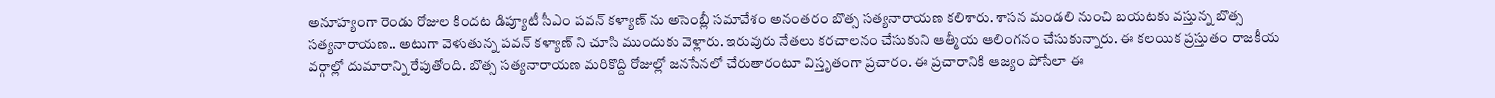అనూహ్యంగా రెండు రోజుల కిందట డిప్యూటీ సీఎం పవన్ కళ్యాణ్ ను అసెంబ్లీ సమావేశం అనంతరం బొత్స సత్యనారాయణ కలిశారు. శాసన మండలి నుంచి బయటకు వస్తున్న బొత్స సత్యనారాయణ.. అటుగా వెళుతున్న పవన్ కళ్యాణ్ ని చూసి ముందుకు వెళ్లారు. ఇరువురు నేతలు కరచాలనం చేసుకుని ఆత్మీయ ఆలింగనం చేసుకున్నారు. ఈ కలయిక ప్రస్తుతం రాజకీయ వర్గాల్లో దుమారాన్ని రేపుతోంది. బొత్స సత్యనారాయణ మరికొద్ది రోజుల్లో జనసేనలో చేరుతారంటూ విస్తృతంగా ప్రచారం. ఈ ప్రచారానికి ఆజ్యం పోసేలా ఈ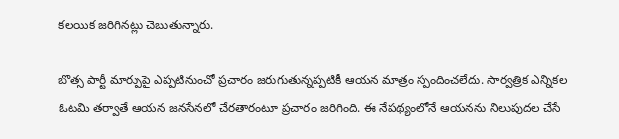కలయిక జరిగినట్లు చెబుతున్నారు.

బొత్స పార్టీ మార్పుపై ఎప్పటినుంచో ప్రచారం జరుగుతున్నప్పటికీ ఆయన మాత్రం స్పందించలేదు. సార్వత్రిక ఎన్నికల ఓటమి తర్వాతే ఆయన జనసేనలో చేరతారంటూ ప్రచారం జరిగింది. ఈ నేపథ్యంలోనే ఆయనను నిలుపుదల చేసే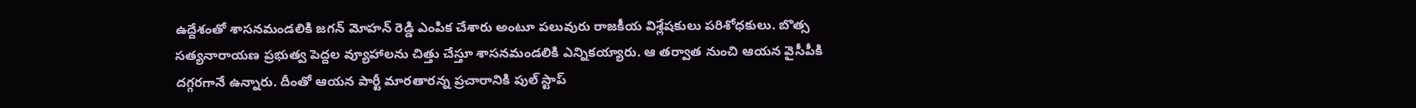ఉద్దేశంతో శాసనమండలికి జగన్ మోహన్ రెడ్డి ఎంపిక చేశారు అంటూ పలువురు రాజకీయ విశ్లేషకులు పరిశోధకులు. బొత్స సత్యనారాయణ ప్రభుత్వ పెద్దల వ్యూహాలను చిత్తు చేస్తూ శాసనమండలికి ఎన్నికయ్యారు. ఆ తర్వాత నుంచి ఆయన వైసీపీకి దగ్గరగానే ఉన్నారు. దీంతో ఆయన పార్టీ మారతారన్న ప్రచారానికి పుల్ స్టాప్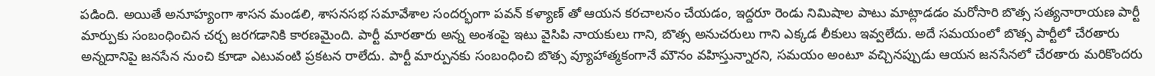పడింది. అయితే అనూహ్యంగా శాసన మండలి, శాసనసభ సమావేశాల సందర్భంగా పవన్ కళ్యాణ్ తో ఆయన కరచాలనం చేయడం, ఇద్దరూ రెండు నిమిషాల పాటు మాట్లాడడం మరోసారి బొత్స సత్యనారాయణ పార్టీ మార్పుకు సంబంధించిన చర్చ జరగడానికి కారణమైంది. పార్టీ మారతారు అన్న అంశంపై ఇటు వైసిపి నాయకులు గాని, బొత్స అనుచరులు గాని ఎక్కడ లీకులు ఇవ్వలేదు. అదే సమయంలో బొత్స పార్టీలో చేరతారు అన్నదానిపై జనసేన నుంచి కూడా ఎటువంటి ప్రకటన రాలేదు. పార్టీ మార్పునకు సంబంధించి బొత్స వ్యూహాత్మకంగానే మౌనం వహిస్తున్నారని, సమయం అంటూ వచ్చినప్పుడు ఆయన జనసేనలో చేరతారు మరికొందరు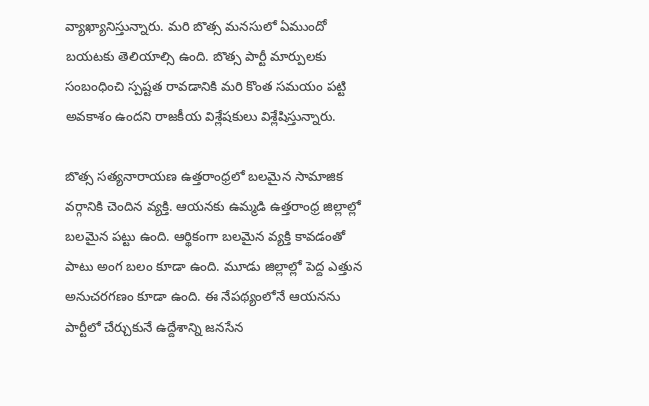వ్యాఖ్యానిస్తున్నారు. మరి బొత్స మనసులో ఏముందో బయటకు తెలియాల్సి ఉంది. బొత్స పార్టీ మార్పులకు సంబంధించి స్పష్టత రావడానికి మరి కొంత సమయం పట్టి అవకాశం ఉందని రాజకీయ విశ్లేషకులు విశ్లేషిస్తున్నారు.

బొత్స సత్యనారాయణ ఉత్తరాంధ్రలో బలమైన సామాజిక వర్గానికి చెందిన వ్యక్తి. ఆయనకు ఉమ్మడి ఉత్తరాంధ్ర జిల్లాల్లో బలమైన పట్టు ఉంది. ఆర్థికంగా బలమైన వ్యక్తి కావడంతో పాటు అంగ బలం కూడా ఉంది. మూడు జిల్లాల్లో పెద్ద ఎత్తున అనుచరగణం కూడా ఉంది. ఈ నేపథ్యంలోనే ఆయనను పార్టీలో చేర్చుకునే ఉద్దేశాన్ని జనసేన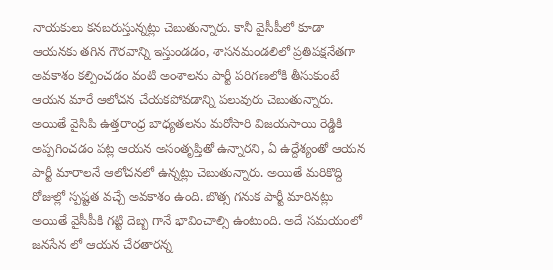నాయకులు కనబరుస్తున్నట్లు చెబుతున్నారు. కానీ వైసీపీలో కూడా ఆయనకు తగిన గౌరవాన్ని ఇస్తుండడం, శాసనమండలిలో ప్రతిపక్షనేతగా అవకాశం కల్పించడం వంటి అంశాలను పార్టీ పరిగణలోకి తీసుకుంటే ఆయన మారే ఆలోచన చేయకపోవడాన్ని పలువురు చెబుతున్నారు. అయితే వైసిపి ఉత్తరాంధ్ర బాధ్యతలను మరోసారి విజయసాయి రెడ్డికి అప్పగించడం పట్ల ఆయన అసంతృప్తితో ఉన్నారని, ఏ ఉద్దేశ్యంతో ఆయన పార్టీ మారాలనే ఆలోచనలో ఉన్నట్లు చెబుతున్నారు. అయితే మరికొద్ది రోజుల్లో స్పష్టత వచ్చే అవకాశం ఉంది. బొత్స గనుక పార్టీ మారినట్లు అయితే వైసీపీకి గట్టి దెబ్బ గానే భావించాల్సి ఉంటుంది. అదే సమయంలో జనసేన లో ఆయన చేరతారన్న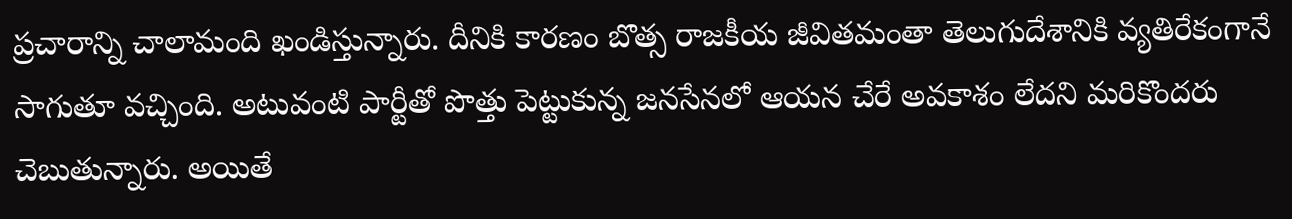ప్రచారాన్ని చాలామంది ఖండిస్తున్నారు. దీనికి కారణం బొత్స రాజకీయ జీవితమంతా తెలుగుదేశానికి వ్యతిరేకంగానే సాగుతూ వచ్చింది. అటువంటి పార్టీతో పొత్తు పెట్టుకున్న జనసేనలో ఆయన చేరే అవకాశం లేదని మరికొందరు చెబుతున్నారు. అయితే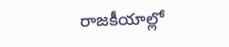రాజకీయాల్లో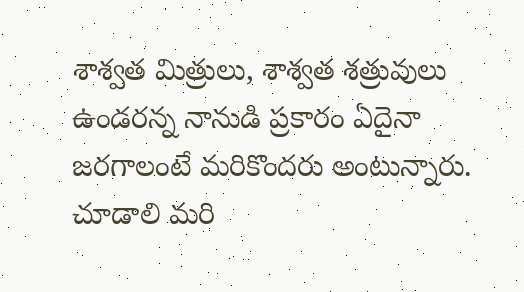శాశ్వత మిత్రులు, శాశ్వత శత్రువులు ఉండరన్న నానుడి ప్రకారం ఏదైనా జరగాలంటే మరికొందరు అంటున్నారు. చూడాలి మరి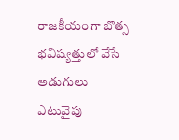రాజకీయంగా బొత్స భవిష్యత్తులో వేసే అడుగులు ఎటువైపు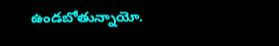ఉండబోతున్నాయో.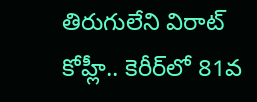తిరుగులేని విరాట్ కోహ్లీ.. కెరీర్‌లో 81వ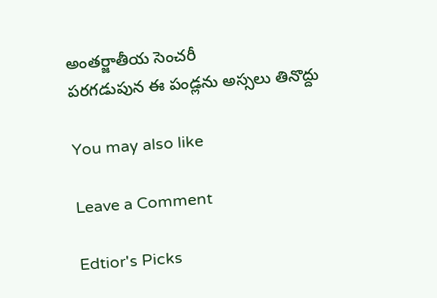అంతర్జాతీయ సెంచరీ
పరగడుపున ఈ పండ్లను అస్సలు తినొద్దు

You may also like

Leave a Comment

Edtior's Picks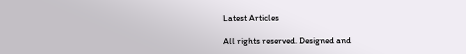Latest Articles

All rights reserved. Designed and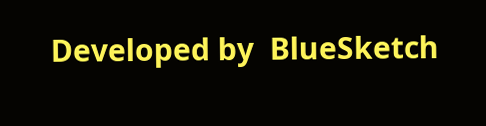Developed by  BlueSketch